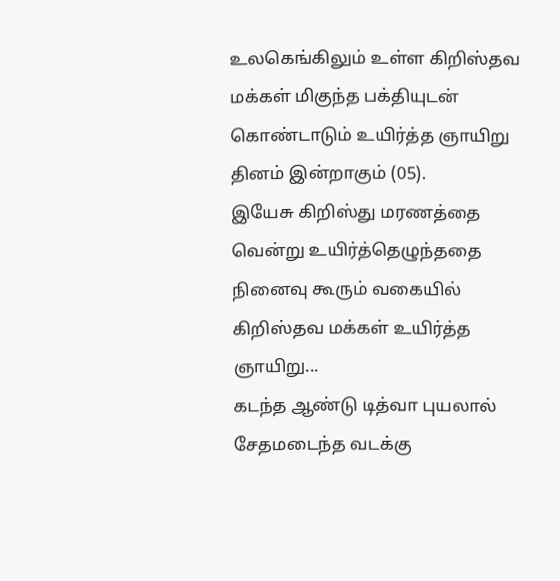உலகெங்கிலும் உள்ள கிறிஸ்தவ மக்கள் மிகுந்த பக்தியுடன் கொண்டாடும் உயிர்த்த ஞாயிறு தினம் இன்றாகும் (05).
இயேசு கிறிஸ்து மரணத்தை வென்று உயிர்த்தெழுந்ததை நினைவு கூரும் வகையில் கிறிஸ்தவ மக்கள் உயிர்த்த ஞாயிறு...
கடந்த ஆண்டு டித்வா புயலால் சேதமடைந்த வடக்கு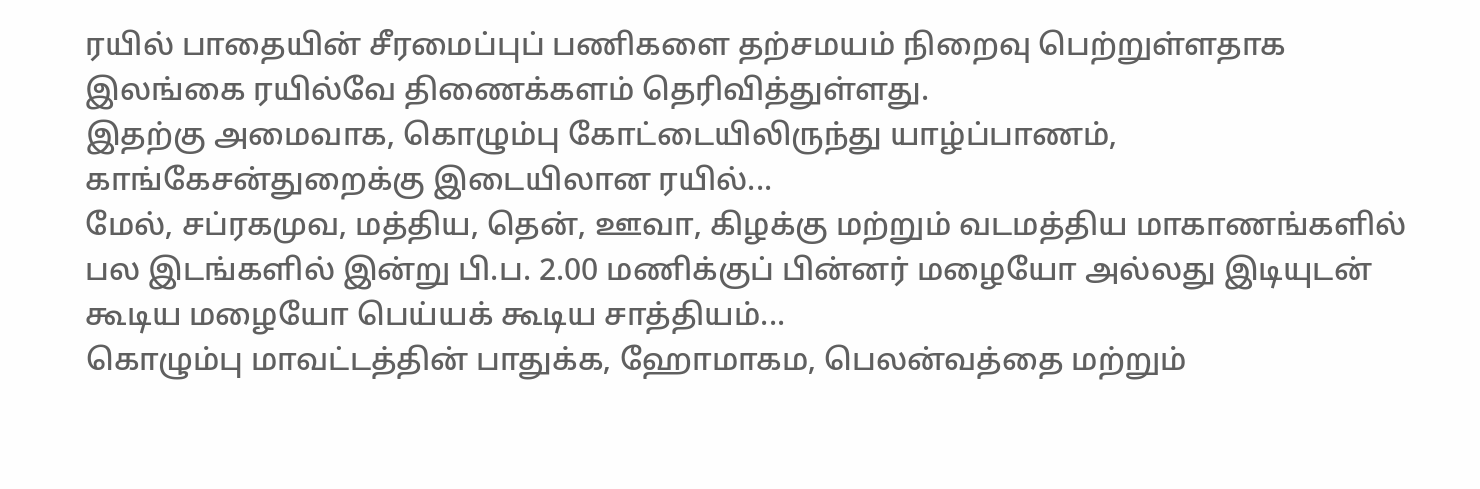ரயில் பாதையின் சீரமைப்புப் பணிகளை தற்சமயம் நிறைவு பெற்றுள்ளதாக இலங்கை ரயில்வே திணைக்களம் தெரிவித்துள்ளது.
இதற்கு அமைவாக, கொழும்பு கோட்டையிலிருந்து யாழ்ப்பாணம், காங்கேசன்துறைக்கு இடையிலான ரயில்...
மேல், சப்ரகமுவ, மத்திய, தென், ஊவா, கிழக்கு மற்றும் வடமத்திய மாகாணங்களில் பல இடங்களில் இன்று பி.ப. 2.00 மணிக்குப் பின்னர் மழையோ அல்லது இடியுடன் கூடிய மழையோ பெய்யக் கூடிய சாத்தியம்...
கொழும்பு மாவட்டத்தின் பாதுக்க, ஹோமாகம, பெலன்வத்தை மற்றும்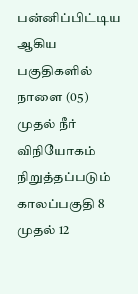பன்னிப்பிட்டிய ஆகிய பகுதிகளில் நாளை (05) முதல் நீர் விநியோகம் நிறுத்தப்படும் காலப்பகுதி 8 முதல் 12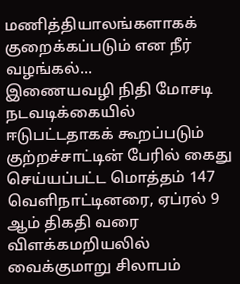மணித்தியாலங்களாகக் குறைக்கப்படும் என நீர் வழங்கல்...
இணையவழி நிதி மோசடி நடவடிக்கையில் ஈடுபட்டதாகக் கூறப்படும் குற்றச்சாட்டின் பேரில் கைது செய்யப்பட்ட மொத்தம் 147 வெளிநாட்டினரை, ஏப்ரல் 9 ஆம் திகதி வரை விளக்கமறியலில் வைக்குமாறு சிலாபம்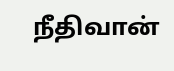நீதிவான்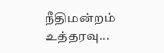நீதிமன்றம் உத்தரவு...